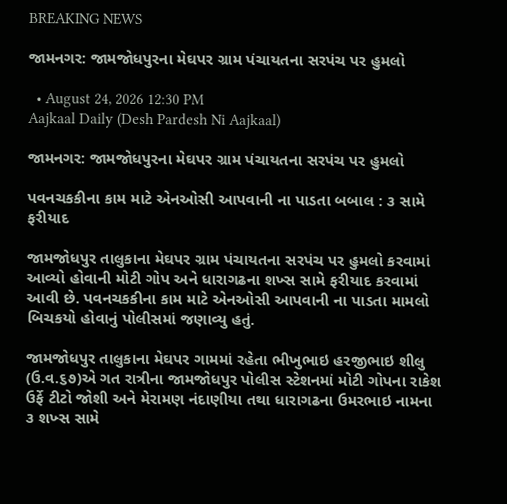BREAKING NEWS

જામનગર: જામજોધપુરના મેઘપર ગ્રામ પંચાયતના સરપંચ પર હુમલો

  • August 24, 2026 12:30 PM
Aajkaal Daily (Desh Pardesh Ni Aajkaal)

જામનગર: જામજોધપુરના મેઘપર ગ્રામ પંચાયતના સરપંચ પર હુમલો

પવનચકકીના કામ માટે એનઓસી આપવાની ના પાડતા બબાલ : ૩ સામે ફરીયાદ

જામજોધપુર તાલુકાના મેઘપર ગ્રામ પંચાયતના સરપંચ પર હુમલો કરવામાં આવ્યો હોવાની મોટી ગોપ અને ધારાગઢના શખ્સ સામે ફરીયાદ કરવામાં આવી છે. પવનચકકીના કામ માટે એનઓસી આપવાની ના પાડતા મામલો બિચકયો હોવાનું પોલીસમાં જણાવ્યુ હતું.

જામજોધપુર તાલુકાના મેઘપર ગામમાં રહેતા ભીખુભાઇ હરજીભાઇ શીલુ (ઉ.વ.૬૭)એ ગત રાત્રીના જામજોધપુર પોલીસ સ્ટેશનમાં મોટી ગોપના રાકેશ ઉર્ફે ટીટો જોશી અને મેરામણ નંદાણીયા તથા ધારાગઢના ઉમરભાઇ નામના ૩ શખ્સ સામે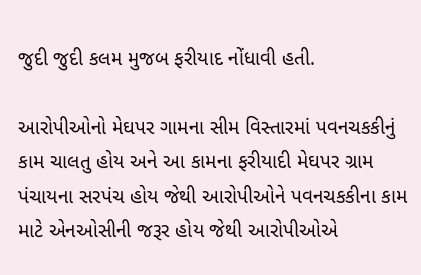જુદી જુદી કલમ મુજબ ફરીયાદ નોંધાવી હતી.

આરોપીઓનો મેઘપર ગામના સીમ વિસ્તારમાં પવનચકકીનું કામ ચાલતુ હોય અને આ કામના ફરીયાદી મેઘપર ગ્રામ પંચાયના સરપંચ હોય જેથી આરોપીઓને પવનચકકીના કામ માટે એનઓસીની જરૂર હોય જેથી આરોપીઓએ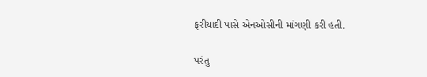ફરીયાદી પાસે એનઓસીની માંગણી કરી હતી.

પરંતુ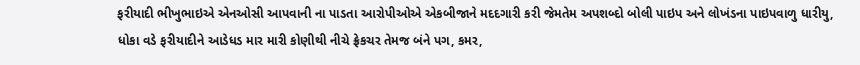ફરીયાદી ભીખુભાઇએ એનઓસી આપવાની ના પાડતા આરોપીઓએ એકબીજાને મદદગારી કરી જેમતેમ અપશબ્દો બોલી પાઇપ અને લોખંડના પાઇપવાળુ ધારીયુ, ધોકા વડે ફરીયાદીને આડેધડ માર મારી કોણીથી નીચે ફ્રેકચર તેમજ બંને પગ, કમર,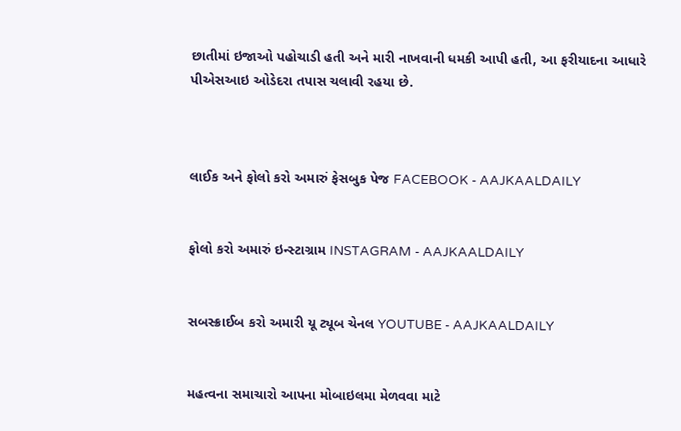છાતીમાં ઇજાઓ પહોચાડી હતી અને મારી નાખવાની ધમકી આપી હતી, આ ફરીયાદના આધારે પીએસઆઇ ઓડેદરા તપાસ ચલાવી રહયા છે.



લાઈક અને ફોલો કરો અમારું ફેસબુક પેજ FACEBOOK - AAJKAALDAILY


ફોલો કરો અમારું ઇન્સ્ટાગ્રામ INSTAGRAM - AAJKAALDAILY


સબસ્ક્રાઈબ કરો અમારી યૂ ટ્યૂબ ચેનલ YOUTUBE - AAJKAALDAILY


મહત્વના સમાચારો આપના મોબાઇલમા મેળવવા માટે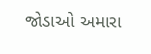જોડાઓ અમારા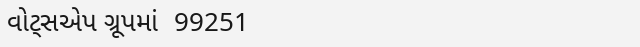વોટ્સએપ ગ્રૂપમાં  99251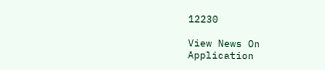12230

View News On Application